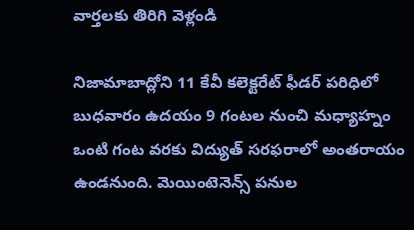వార్తలకు తిరిగి వెళ్లండి

నిజామాబాద్లోని 11 కేవీ కలెక్టరేట్ ఫీడర్ పరిధిలో బుధవారం ఉదయం 9 గంటల నుంచి మధ్యాహ్నం ఒంటి గంట వరకు విద్యుత్ సరఫరాలో అంతరాయం ఉండనుంది. మెయింటెనెన్స్ పనుల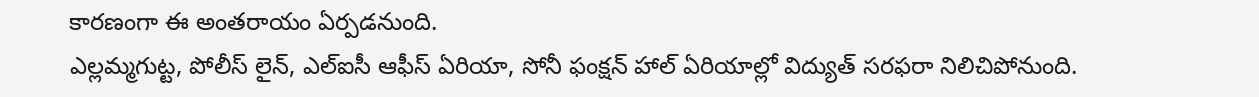కారణంగా ఈ అంతరాయం ఏర్పడనుంది.
ఎల్లమ్మగుట్ట, పోలీస్ లైన్, ఎల్ఐసీ ఆఫీస్ ఏరియా, సోనీ ఫంక్షన్ హాల్ ఏరియాల్లో విద్యుత్ సరఫరా నిలిచిపోనుంది.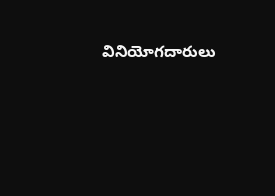వినియోగదారులు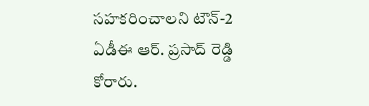సహకరించాలని టౌన్-2 ఏడీఈ ఆర్. ప్రసాద్ రెడ్డి కోరారు.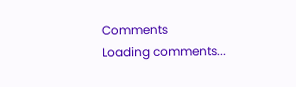Comments
Loading comments...